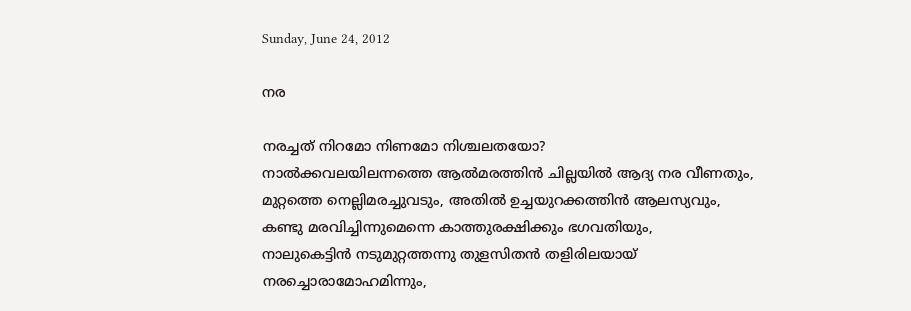Sunday, June 24, 2012

നര

നരച്ചത് നിറമോ നിണമോ നിശ്ചലതയോ?
നാൽക്കവലയിലന്നത്തെ ആൽമരത്തിൻ ചില്ലയിൽ ആദ്യ നര വീണതും,
മുറ്റത്തെ നെല്ലിമരച്ചുവടും, അതിൽ ഉച്ചയുറക്കത്തിൻ ആലസ്യവും,
കണ്ടു മരവിച്ചിന്നുമെന്നെ കാത്തുരക്ഷിക്കും ഭഗവതിയും,
നാലുകെട്ടിൻ നടുമുറ്റത്തന്നു തുളസിതൻ തളിരിലയായ് നരച്ചൊരാമോഹമിന്നും,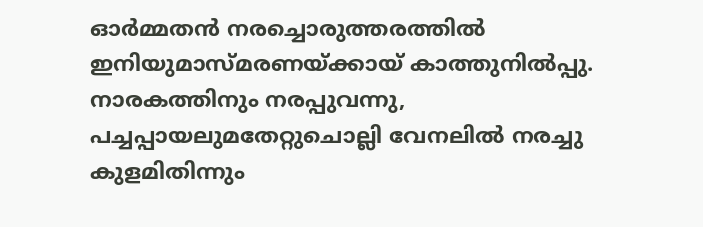ഓർമ്മതൻ നരച്ചൊരുത്തരത്തിൽ ഇനിയുമാസ്മരണയ്ക്കായ് കാത്തുനിൽപ്പു.
നാരകത്തിനും നരപ്പുവന്നു, പച്ചപ്പായലുമതേറ്റുചൊല്ലി വേനലിൽ നരച്ചു കുളമിതിന്നും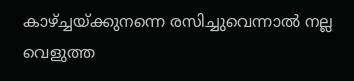കാഴ്ച്ചയ്ക്കുനന്നെ രസിച്ചുവെന്നാൽ നല്ല വെളുത്ത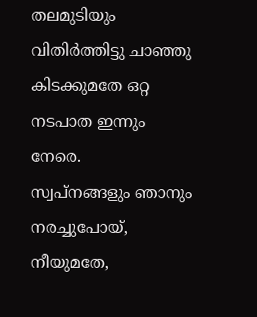തലമുടിയും
വിതിർത്തിട്ടു ചാഞ്ഞു കിടക്കുമതേ ഒറ്റ നടപാത ഇന്നും നേരെ.
സ്വപ്നങ്ങളും ഞാനും നരച്ചുപോയ്, നീയുമതേ,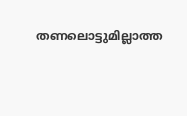തണലൊട്ടുമില്ലാത്ത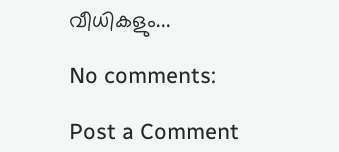വീധികളും...

No comments:

Post a Comment